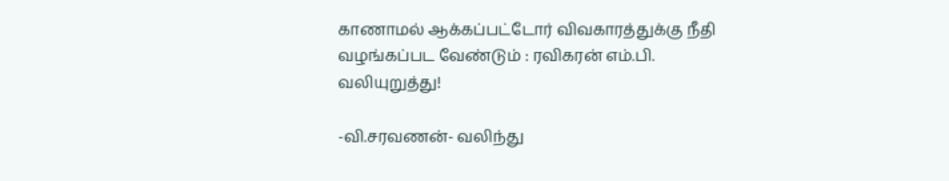காணாமல் ஆக்கப்பட்டோர் விவகாரத்துக்கு நீதி வழங்கப்பட வேண்டும் : ரவிகரன் எம்.பி. வலியுறுத்து!

-வி.சரவணன்- வலிந்து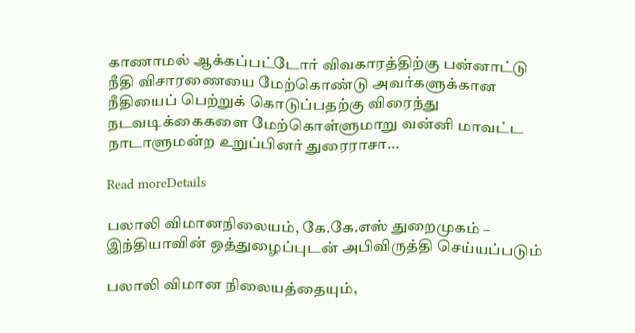காணாமல் ஆக்கப்பட்டோர் விவகாரத்திற்கு பன்னாட்டு நீதி விசாரணையை மேற்கொண்டு அவர்களுக்கான நீதியைப் பெற்றுக் கொடுப்பதற்கு விரைந்து நடவடிக்கைகளை மேற்கொள்ளுமாறு வன்னி மாவட்ட நாடாளுமன்ற உறுப்பினர் துரைராசா...

Read moreDetails

பலாலி விமானநிலையம், கே.கே.எஸ் துறைமுகம் – இந்தியாவின் ஒத்துழைப்புடன் அபிவிருத்தி செய்யப்படும்

பலாலி விமான நிலையத்தையும்,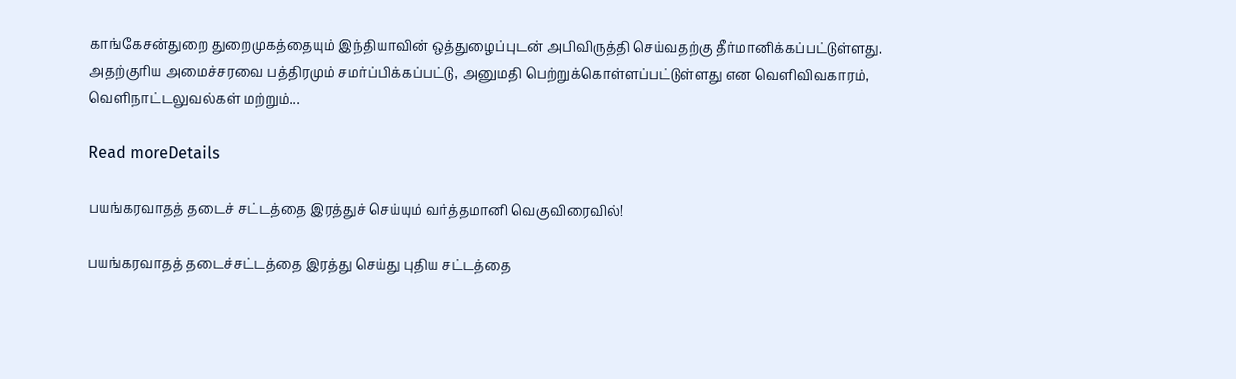காங்கேசன்துறை துறைமுகத்தையும் இந்தியாவின் ஒத்துழைப்புடன் அபிவிருத்தி செய்வதற்கு தீர்மானிக்கப்பட்டுள்ளது. அதற்குரிய அமைச்சரவை பத்திரமும் சமர்ப்பிக்கப்பட்டு, அனுமதி பெற்றுக்கொள்ளப்பட்டுள்ளது என வெளிவிவகாரம், வெளிநாட்டலுவல்கள் மற்றும்...

Read moreDetails

பயங்கரவாதத் தடைச் சட்டத்தை இரத்துச் செய்யும் வர்த்தமானி வெகுவிரைவில்!

பயங்கரவாதத் தடைச்சட்டத்தை இரத்து செய்து புதிய சட்டத்தை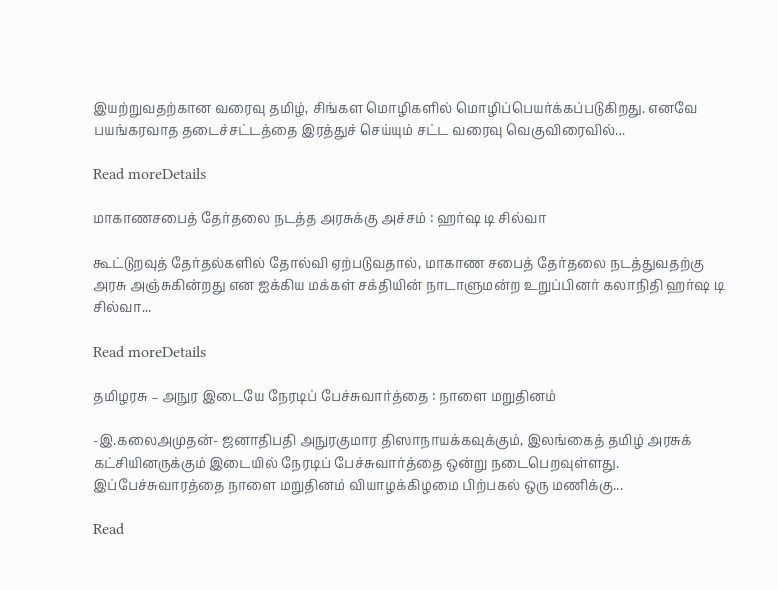இயற்றுவதற்கான வரைவு தமிழ், சிங்கள மொழிகளில் மொழிப்பெயர்க்கப்படுகிறது. எனவே பயங்கரவாத தடைச்சட்டத்தை இரத்துச் செய்யும் சட்ட வரைவு வெகுவிரைவில்...

Read moreDetails

மாகாணசபைத் தேர்தலை நடத்த அரசுக்கு அச்சம் : ஹர்ஷ டி சில்வா

கூட்டுறவுத் தேர்தல்களில் தோல்வி ஏற்படுவதால், மாகாண சபைத் தேர்தலை நடத்துவதற்கு அரசு அஞ்சுகின்றது என ஐக்கிய மக்கள் சக்தியின் நாடாளுமன்ற உறுப்பினர் கலாநிதி ஹர்ஷ டி சில்வா...

Read moreDetails

தமிழரசு – அநுர இடையே நேரடிப் பேச்சுவார்த்தை : நாளை மறுதினம்

-இ.கலைஅமுதன்- ஜனாதிபதி அநுரகுமார திஸாநாயக்கவுக்கும், இலங்கைத் தமிழ் அரசுக் கட்சியினருக்கும் இடையில் நேரடிப் பேச்சுவார்த்தை ஒன்று நடைபெறவுள்ளது. இப்பேச்சுவாரத்தை நாளை மறுதினம் வியாழக்கிழமை பிற்பகல் ஒரு மணிக்கு...

Read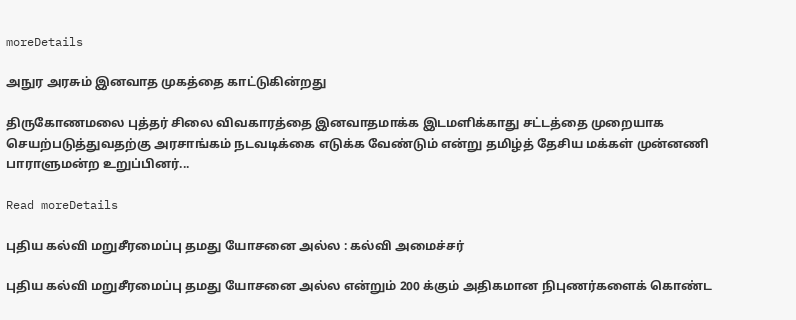moreDetails

அநுர அரசும் இனவாத முகத்தை காட்டுகின்றது

திருகோணமலை புத்தர் சிலை விவகாரத்தை இனவாதமாக்க இடமளிக்காது சட்டத்தை முறையாக செயற்படுத்துவதற்கு அரசாங்கம் நடவடிக்கை எடுக்க வேண்டும் என்று தமிழ்த் தேசிய மக்கள் முன்னணி பாராளுமன்ற உறுப்பினர்...

Read moreDetails

புதிய கல்வி மறுசீரமைப்பு தமது யோசனை அல்ல : கல்வி அமைச்சர்

புதிய கல்வி மறுசீரமைப்பு தமது யோசனை அல்ல என்றும் 200 க்கும் அதிகமான நிபுணர்களைக் கொண்ட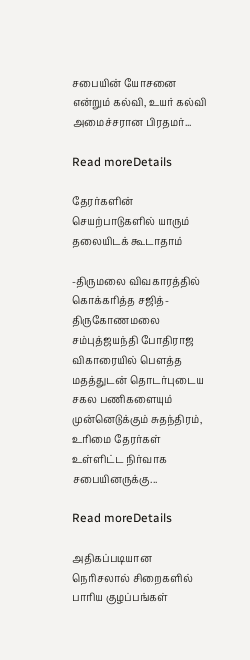சபையின் யோசனை என்றும் கல்வி, உயர் கல்வி அமைச்சரான பிரதமர்...

Read moreDetails

தேரர்களின் செயற்பாடுகளில் யாரும் தலையிடக் கூடாதாம்

-திருமலை விவகாரத்தில் கொக்கரித்த சஜித்- திருகோணமலை சம்புத்ஜயந்தி போதிராஜ விகாரையில் பௌத்த மதத்துடன் தொடர்புடைய சகல பணிகளையும் முன்னெடுக்கும் சுதந்திரம், உரிமை தேரர்கள் உள்ளிட்ட நிர்வாக சபையினருக்கு...

Read moreDetails

அதிகப்படியான நெரிசலால் சிறைகளில் பாரிய குழப்பங்கள்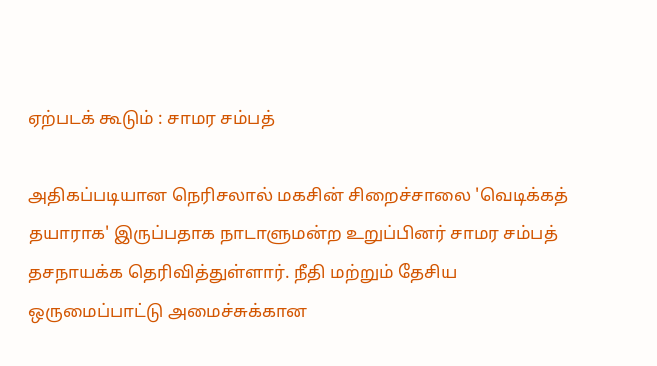ஏற்படக் கூடும் : சாமர சம்பத்

அதிகப்படியான நெரிசலால் மகசின் சிறைச்சாலை 'வெடிக்கத் தயாராக' இருப்பதாக நாடாளுமன்ற உறுப்பினர் சாமர சம்பத் தசநாயக்க தெரிவித்துள்ளார். நீதி மற்றும் தேசிய ஒருமைப்பாட்டு அமைச்சுக்கான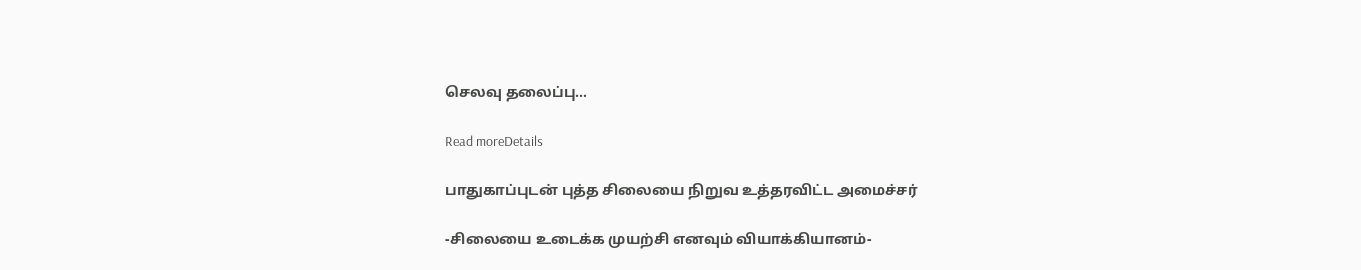செலவு தலைப்பு...

Read moreDetails

பாதுகாப்புடன் புத்த சிலையை நிறுவ உத்தரவிட்ட அமைச்சர்

-சிலையை உடைக்க முயற்சி எனவும் வியாக்கியானம்-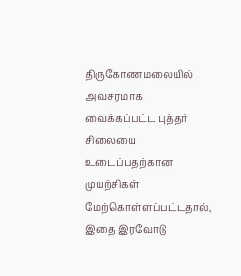திருகோணமலையில் அவசரமாக வைக்கப்பட்ட புத்தர் சிலையை உடைப்பதற்கான முயற்சிகள் மேற்கொள்ளப்பட்டதால், இதை இரவோடு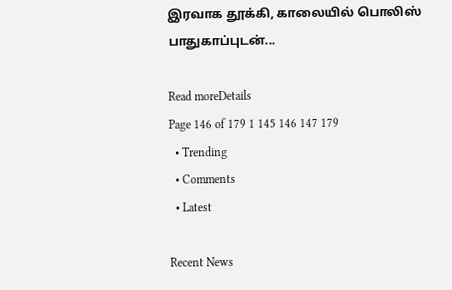இரவாக தூக்கி, காலையில் பொலிஸ் பாதுகாப்புடன்...

Read moreDetails
Page 146 of 179 1 145 146 147 179
  • Trending
  • Comments
  • Latest

Recent News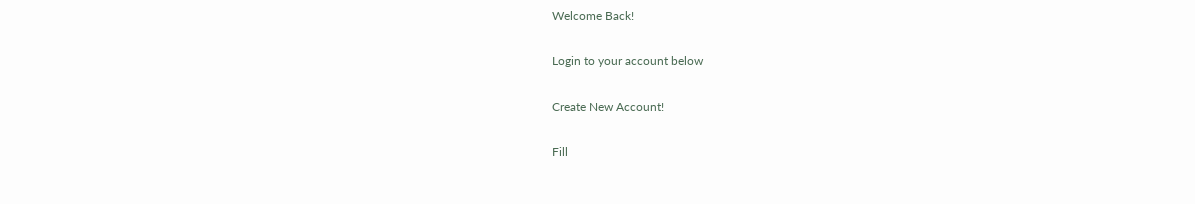Welcome Back!

Login to your account below

Create New Account!

Fill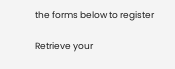the forms below to register

Retrieve your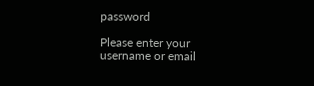password

Please enter your username or email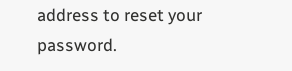address to reset your password.